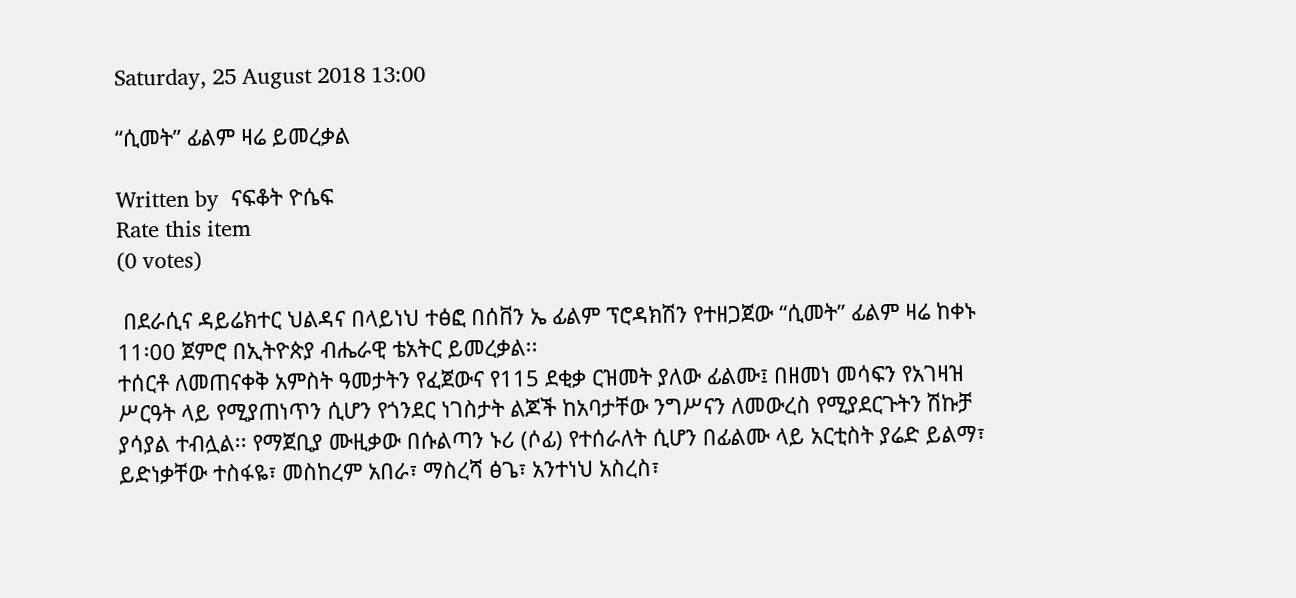Saturday, 25 August 2018 13:00

“ሲመት” ፊልም ዛሬ ይመረቃል

Written by  ናፍቆት ዮሴፍ
Rate this item
(0 votes)

 በደራሲና ዳይሬክተር ህልዳና በላይነህ ተፅፎ በሰቨን ኤ ፊልም ፕሮዳክሽን የተዘጋጀው “ሲመት” ፊልም ዛሬ ከቀኑ 11፡00 ጀምሮ በኢትዮጵያ ብሔራዊ ቴአትር ይመረቃል፡፡
ተሰርቶ ለመጠናቀቅ አምስት ዓመታትን የፈጀውና የ115 ደቂቃ ርዝመት ያለው ፊልሙ፤ በዘመነ መሳፍን የአገዛዝ ሥርዓት ላይ የሚያጠነጥን ሲሆን የጎንደር ነገስታት ልጆች ከአባታቸው ንግሥናን ለመውረስ የሚያደርጉትን ሽኩቻ ያሳያል ተብሏል፡፡ የማጀቢያ ሙዚቃው በሱልጣን ኑሪ (ሶፊ) የተሰራለት ሲሆን በፊልሙ ላይ አርቲስት ያሬድ ይልማ፣ ይድነቃቸው ተስፋዬ፣ መስከረም አበራ፣ ማስረሻ ፅጌ፣ አንተነህ አስረስ፣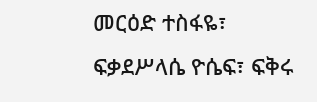መርዕድ ተስፋዬ፣ ፍቃደሥላሴ ዮሴፍ፣ ፍቅሩ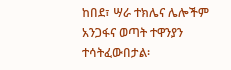ከበደ፣ ሣራ ተክሌና ሌሎችም አንጋፋና ወጣት ተዋንያን ተሳትፈውበታል፡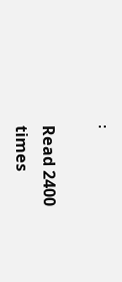፡

Read 2400 times